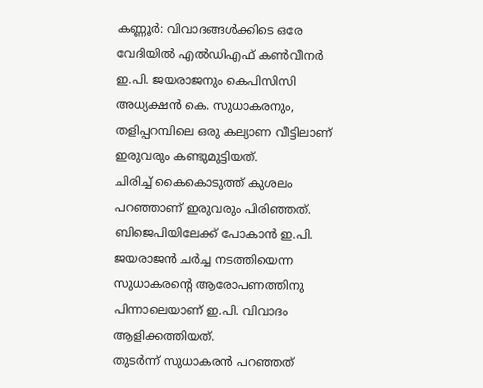കണ്ണൂർ: വിവാദങ്ങൾക്കിടെ ഒരേ വേദിയിൽ എൽഡിഎഫ് കൺവീനർ ഇ.പി. ജയരാജനും കെപിസിസി അധ്യക്ഷൻ കെ. സുധാകരനും, തളിപ്പറമ്പിലെ ഒരു കല്യാണ വീട്ടിലാണ് ഇരുവരും കണ്ടുമുട്ടിയത്.
ചിരിച്ച് കൈകൊടുത്ത് കുശലം പറഞ്ഞാണ് ഇരുവരും പിരിഞ്ഞത്. ബിജെപിയിലേക്ക് പോകാൻ ഇ.പി. ജയരാജൻ ചർച്ച നടത്തിയെന്ന സുധാകരൻ്റെ ആരോപണത്തിനു പിന്നാലെയാണ് ഇ.പി. വിവാദം ആളിക്കത്തിയത്.
തുടർന്ന് സുധാകരൻ പറഞ്ഞത്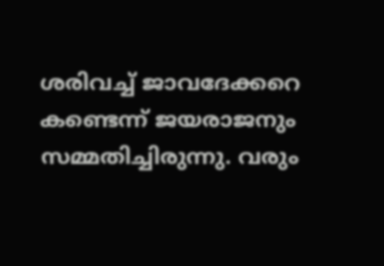ശരിവച്ച് ജാവദേക്കറെ കണ്ടെന്ന് ജയരാജനും സമ്മതിച്ചിരുന്നു. വരും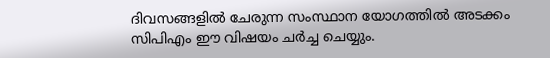ദിവസങ്ങളിൽ ചേരുന്ന സംസ്ഥാന യോഗത്തിൽ അടക്കം സിപിഎം ഈ വിഷയം ചർച്ച ചെയ്യും.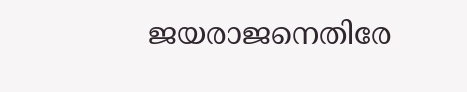ജയരാജനെതിരേ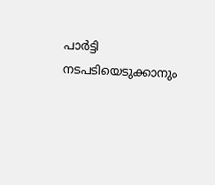പാർട്ടി നടപടിയെടുക്കാനും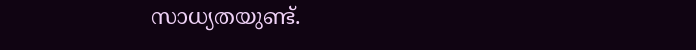സാധ്യതയുണ്ട്.